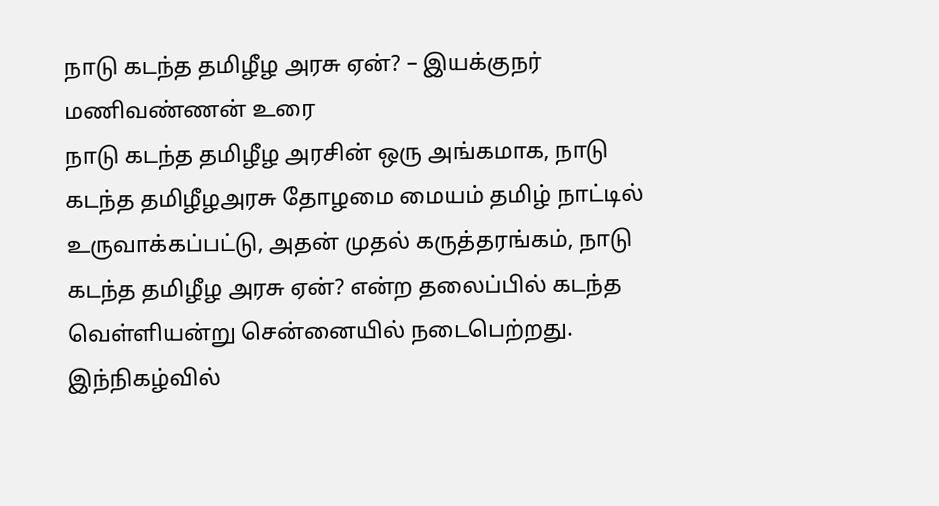நாடு கடந்த தமிழீழ அரசு ஏன்? – இயக்குநர் மணிவண்ணன் உரை
நாடு கடந்த தமிழீழ அரசின் ஒரு அங்கமாக, நாடு கடந்த தமிழீழஅரசு தோழமை மையம் தமிழ் நாட்டில் உருவாக்கப்பட்டு, அதன் முதல் கருத்தரங்கம், நாடு கடந்த தமிழீழ அரசு ஏன்? என்ற தலைப்பில் கடந்த வெள்ளியன்று சென்னையில் நடைபெற்றது. இந்நிகழ்வில்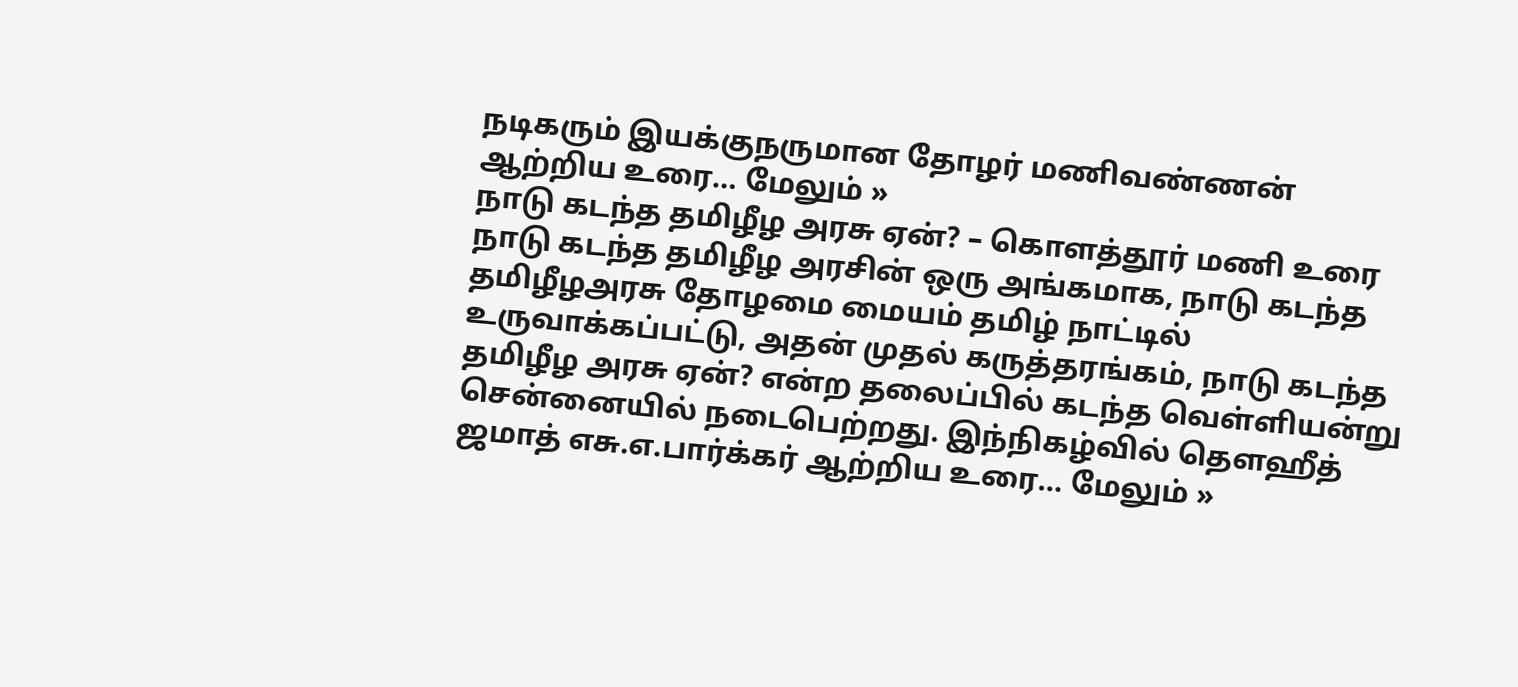நடிகரும் இயக்குநருமான தோழர் மணிவண்ணன் ஆற்றிய உரை… மேலும் »
நாடு கடந்த தமிழீழ அரசு ஏன்? – கொளத்தூர் மணி உரை
நாடு கடந்த தமிழீழ அரசின் ஒரு அங்கமாக, நாடு கடந்த தமிழீழஅரசு தோழமை மையம் தமிழ் நாட்டில் உருவாக்கப்பட்டு, அதன் முதல் கருத்தரங்கம், நாடு கடந்த தமிழீழ அரசு ஏன்? என்ற தலைப்பில் கடந்த வெள்ளியன்று சென்னையில் நடைபெற்றது. இந்நிகழ்வில் தௌஹீத் ஜமாத் எசு.எ.பார்க்கர் ஆற்றிய உரை… மேலும் »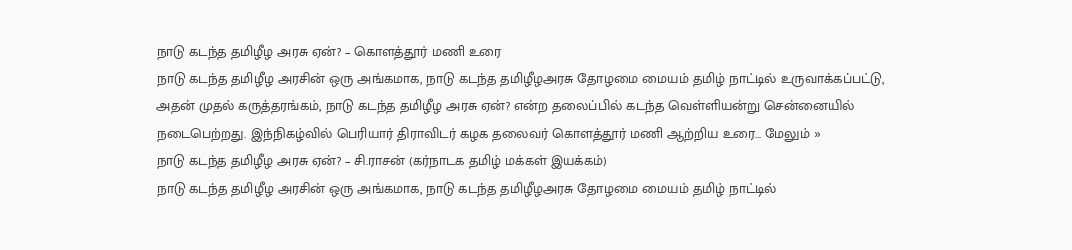நாடு கடந்த தமிழீழ அரசு ஏன்? – கொளத்தூர் மணி உரை
நாடு கடந்த தமிழீழ அரசின் ஒரு அங்கமாக, நாடு கடந்த தமிழீழஅரசு தோழமை மையம் தமிழ் நாட்டில் உருவாக்கப்பட்டு, அதன் முதல் கருத்தரங்கம், நாடு கடந்த தமிழீழ அரசு ஏன்? என்ற தலைப்பில் கடந்த வெள்ளியன்று சென்னையில் நடைபெற்றது. இந்நிகழ்வில் பெரியார் திராவிடர் கழக தலைவர் கொளத்தூர் மணி ஆற்றிய உரை… மேலும் »
நாடு கடந்த தமிழீழ அரசு ஏன்? – சி.ராசன் (கர்நாடக தமிழ் மக்கள் இயக்கம்)
நாடு கடந்த தமிழீழ அரசின் ஒரு அங்கமாக, நாடு கடந்த தமிழீழஅரசு தோழமை மையம் தமிழ் நாட்டில்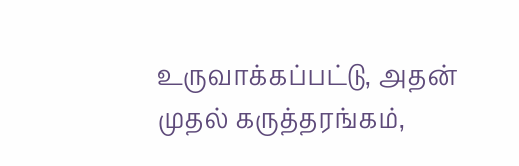உருவாக்கப்பட்டு, அதன் முதல் கருத்தரங்கம்,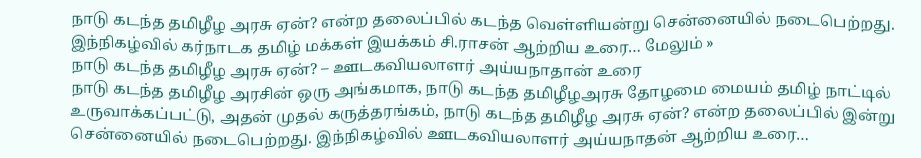நாடு கடந்த தமிழீழ அரசு ஏன்? என்ற தலைப்பில் கடந்த வெள்ளியன்று சென்னையில் நடைபெற்றது. இந்நிகழ்வில் கர்நாடக தமிழ் மக்கள் இயக்கம் சி.ராசன் ஆற்றிய உரை… மேலும் »
நாடு கடந்த தமிழீழ அரசு ஏன்? – ஊடகவியலாளர் அய்யநாதான் உரை
நாடு கடந்த தமிழீழ அரசின் ஒரு அங்கமாக, நாடு கடந்த தமிழீழஅரசு தோழமை மையம் தமிழ் நாட்டில் உருவாக்கப்பட்டு, அதன் முதல் கருத்தரங்கம், நாடு கடந்த தமிழீழ அரசு ஏன்? என்ற தலைப்பில் இன்று சென்னையில் நடைபெற்றது. இந்நிகழ்வில் ஊடகவியலாளர் அய்யநாதன் ஆற்றிய உரை…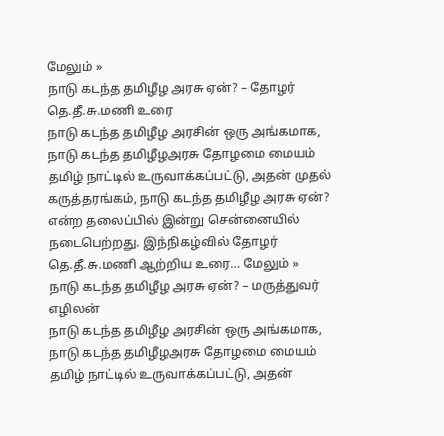மேலும் »
நாடு கடந்த தமிழீழ அரசு ஏன்? – தோழர் தெ.தீ.சு.மணி உரை
நாடு கடந்த தமிழீழ அரசின் ஒரு அங்கமாக, நாடு கடந்த தமிழீழஅரசு தோழமை மையம் தமிழ் நாட்டில் உருவாக்கப்பட்டு, அதன் முதல் கருத்தரங்கம், நாடு கடந்த தமிழீழ அரசு ஏன்? என்ற தலைப்பில் இன்று சென்னையில் நடைபெற்றது. இந்நிகழ்வில் தோழர் தெ.தீ.சு.மணி ஆற்றிய உரை… மேலும் »
நாடு கடந்த தமிழீழ அரசு ஏன்? – மருத்துவர் எழிலன்
நாடு கடந்த தமிழீழ அரசின் ஒரு அங்கமாக, நாடு கடந்த தமிழீழஅரசு தோழமை மையம் தமிழ் நாட்டில் உருவாக்கப்பட்டு, அதன்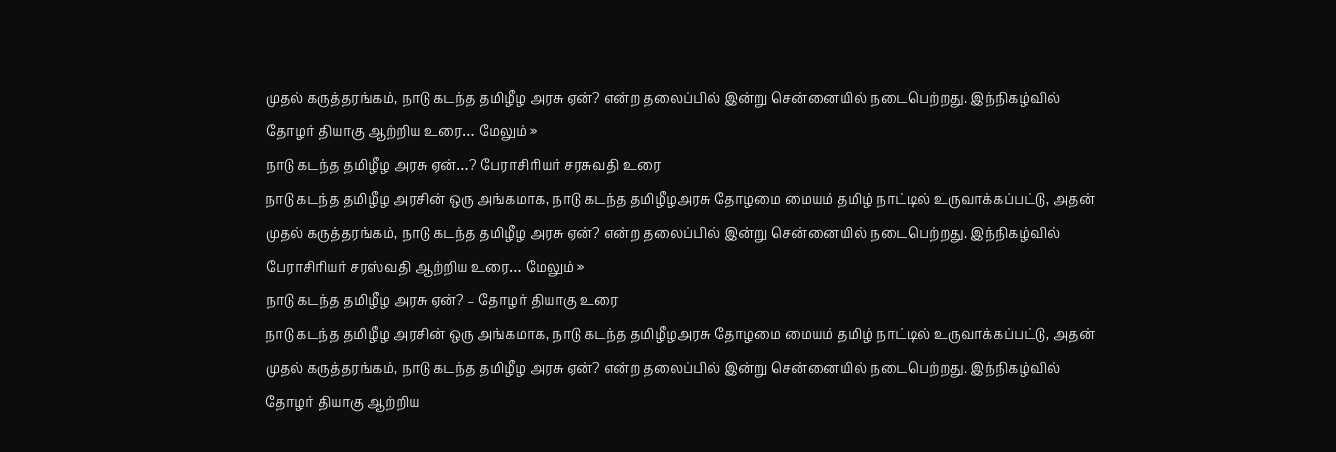முதல் கருத்தரங்கம், நாடு கடந்த தமிழீழ அரசு ஏன்? என்ற தலைப்பில் இன்று சென்னையில் நடைபெற்றது. இந்நிகழ்வில் தோழர் தியாகு ஆற்றிய உரை… மேலும் »
நாடு கடந்த தமிழீழ அரசு ஏன்…? பேராசிரியர் சரசுவதி உரை
நாடு கடந்த தமிழீழ அரசின் ஒரு அங்கமாக, நாடு கடந்த தமிழீழஅரசு தோழமை மையம் தமிழ் நாட்டில் உருவாக்கப்பட்டு, அதன் முதல் கருத்தரங்கம், நாடு கடந்த தமிழீழ அரசு ஏன்? என்ற தலைப்பில் இன்று சென்னையில் நடைபெற்றது. இந்நிகழ்வில் பேராசிரியர் சரஸ்வதி ஆற்றிய உரை… மேலும் »
நாடு கடந்த தமிழீழ அரசு ஏன்? – தோழர் தியாகு உரை
நாடு கடந்த தமிழீழ அரசின் ஒரு அங்கமாக, நாடு கடந்த தமிழீழஅரசு தோழமை மையம் தமிழ் நாட்டில் உருவாக்கப்பட்டு, அதன் முதல் கருத்தரங்கம், நாடு கடந்த தமிழீழ அரசு ஏன்? என்ற தலைப்பில் இன்று சென்னையில் நடைபெற்றது. இந்நிகழ்வில் தோழர் தியாகு ஆற்றிய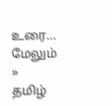உரை… மேலும் »
தமிழ்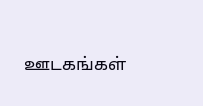ஊடகங்கள்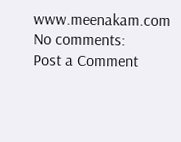www.meenakam.com
No comments:
Post a Comment